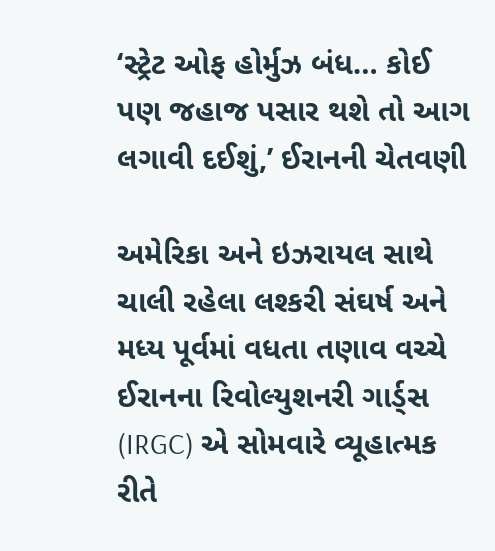‘સ્ટ્રેટ ઓફ હોર્મુઝ બંધ… કોઈ પણ જહાજ પસાર થશે તો આગ લગાવી દઈશું,’ ઈરાનની ચેતવણી

અમેરિકા અને ઇઝરાયલ સાથે ચાલી રહેલા લશ્કરી સંઘર્ષ અને મધ્ય પૂર્વમાં વધતા તણાવ વચ્ચે ઈરાનના રિવોલ્યુશનરી ગાર્ડ્સ (IRGC) એ સોમવારે વ્યૂહાત્મક રીતે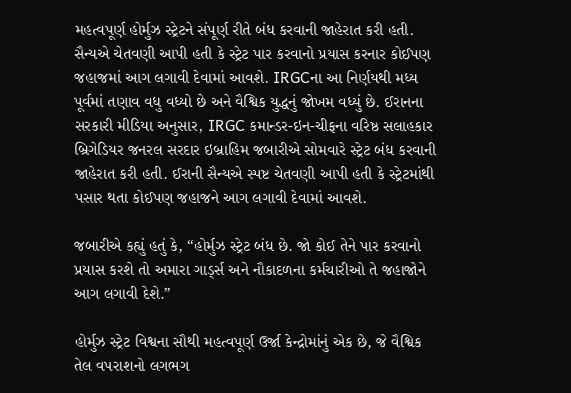મહત્વપૂર્ણ હોર્મુઝ સ્ટ્રેટને સંપૂર્ણ રીતે બંધ કરવાની જાહેરાત કરી હતી. સૈન્યએ ચેતવણી આપી હતી કે સ્ટ્રેટ પાર કરવાનો પ્રયાસ કરનાર કોઈપણ જહાજમાં આગ લગાવી દેવામાં આવશે. IRGCના આ નિર્ણયથી મધ્ય પૂર્વમાં તણાવ વધુ વધ્યો છે અને વૈશ્વિક યુદ્ધનું જોખમ વધ્યું છે. ઈરાનના સરકારી મીડિયા અનુસાર, IRGC કમાન્ડર-ઇન-ચીફના વરિષ્ઠ સલાહકાર બ્રિગેડિયર જનરલ સરદાર ઇબ્રાહિમ જબારીએ સોમવારે સ્ટ્રેટ બંધ કરવાની જાહેરાત કરી હતી. ઈરાની સૈન્યએ સ્પષ્ટ ચેતવણી આપી હતી કે સ્ટ્રેટમાંથી પસાર થતા કોઈપણ જહાજને આગ લગાવી દેવામાં આવશે.

જબારીએ કહ્યું હતું કે, “હોર્મુઝ સ્ટ્રેટ બંધ છે. જો કોઈ તેને પાર કરવાનો પ્રયાસ કરશે તો અમારા ગાર્ડ્સ અને નૌકાદળના કર્મચારીઓ તે જહાજોને આગ લગાવી દેશે.”

હોર્મુઝ સ્ટ્રેટ વિશ્વના સૌથી મહત્વપૂર્ણ ઉર્જા કેન્દ્રોમાંનું એક છે, જે વૈશ્વિક તેલ વપરાશનો લગભગ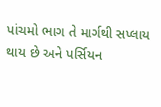પાંચમો ભાગ તે માર્ગથી સપ્લાય થાય છે અને પર્સિયન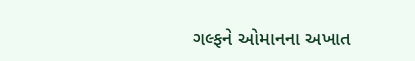ગલ્ફને ઓમાનના અખાત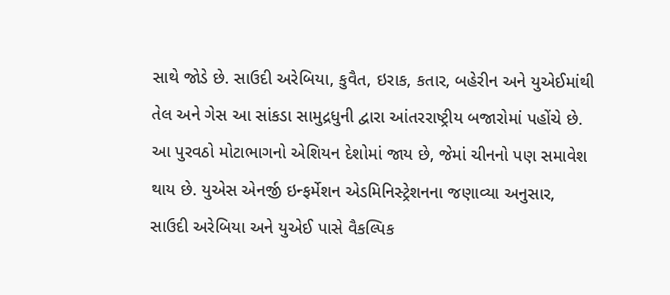સાથે જોડે છે. સાઉદી અરેબિયા, કુવૈત, ઇરાક, કતાર, બહેરીન અને યુએઈમાંથી તેલ અને ગેસ આ સાંકડા સામુદ્રધુની દ્વારા આંતરરાષ્ટ્રીય બજારોમાં પહોંચે છે. આ પુરવઠો મોટાભાગનો એશિયન દેશોમાં જાય છે, જેમાં ચીનનો પણ સમાવેશ થાય છે. યુએસ એનર્જી ઇન્ફર્મેશન એડમિનિસ્ટ્રેશનના જણાવ્યા અનુસાર, સાઉદી અરેબિયા અને યુએઈ પાસે વૈકલ્પિક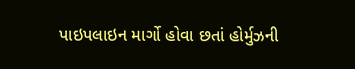પાઇપલાઇન માર્ગો હોવા છતાં હોર્મુઝની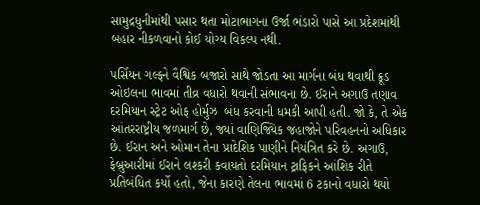સામુદ્રધુનીમાંથી પસાર થતા મોટાભાગના ઉર્જા ભંડારો પાસે આ પ્રદેશમાંથી બહાર નીકળવાનો કોઈ યોગ્ય વિકલ્પ નથી.

પર્સિયન ગલ્ફને વૈશ્વિક બજારો સાથે જોડતા આ માર્ગના બંધ થવાથી ક્રૂડ ઓઇલના ભાવમાં તીવ્ર વધારો થવાની સંભાવના છે. ઈરાને અગાઉ તણાવ દરમિયાન સ્ટ્રેટ ઓફ હોર્મુઝ  બંધ કરવાની ધમકી આપી હતી. જો કે, તે એક આંતરરાષ્ટ્રીય જળમાર્ગ છે, જ્યાં વાણિજ્યિક જહાજોને પરિવહનનો અધિકાર છે. ઈરાન અને ઓમાન તેના પ્રાદેશિક પાણીને નિયંત્રિત કરે છે. અગાઉ, ફેબ્રુઆરીમાં ઈરાને લશ્કરી કવાયતો દરમિયાન ટ્રાફિકને આંશિક રીતે પ્રતિબંધિત કર્યો હતો, જેના કારણે તેલના ભાવમાં 6 ટકાનો વધારો થયો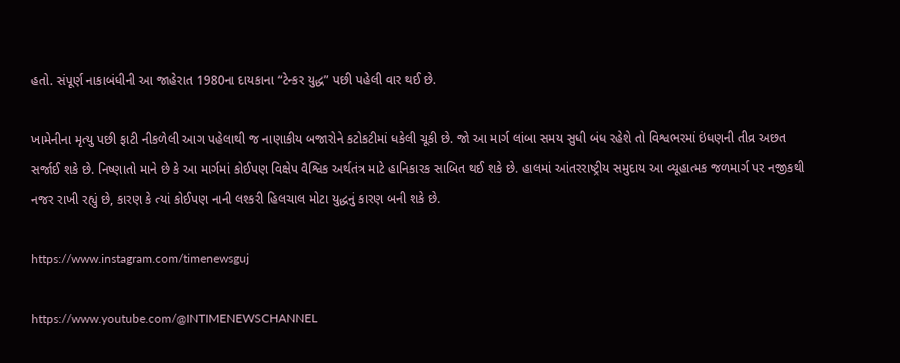હતો. સંપૂર્ણ નાકાબંધીની આ જાહેરાત 1980ના દાયકાના “ટેન્કર યુદ્ધ” પછી પહેલી વાર થઈ છે.

ખામેનીના મૃત્યુ પછી ફાટી નીકળેલી આગ પહેલાથી જ નાણાકીય બજારોને કટોકટીમાં ધકેલી ચૂકી છે. જો આ માર્ગ લાંબા સમય સુધી બંધ રહેશે તો વિશ્વભરમાં ઇંધણની તીવ્ર અછત સર્જાઈ શકે છે. નિષ્ણાતો માને છે કે આ માર્ગમાં કોઈપણ વિક્ષેપ વૈશ્વિક અર્થતંત્ર માટે હાનિકારક સાબિત થઈ શકે છે. હાલમાં આંતરરાષ્ટ્રીય સમુદાય આ વ્યૂહાત્મક જળમાર્ગ પર નજીકથી નજર રાખી રહ્યું છે, કારણ કે ત્યાં કોઈપણ નાની લશ્કરી હિલચાલ મોટા યુદ્ધનું કારણ બની શકે છે.

https://www.instagram.com/timenewsguj

https://www.youtube.com/@INTIMENEWSCHANNEL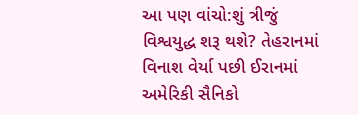આ પણ વાંચો:શું ત્રીજું વિશ્વયુદ્ધ શરૂ થશે? તેહરાનમાં વિનાશ વેર્યા પછી ઈરાનમાં અમેરિકી સૈનિકો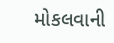મોકલવાની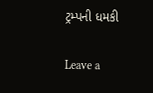ટ્રમ્પની ધમકી

Leave a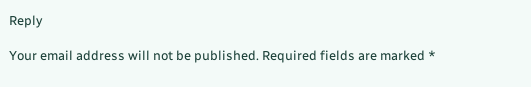Reply

Your email address will not be published. Required fields are marked *